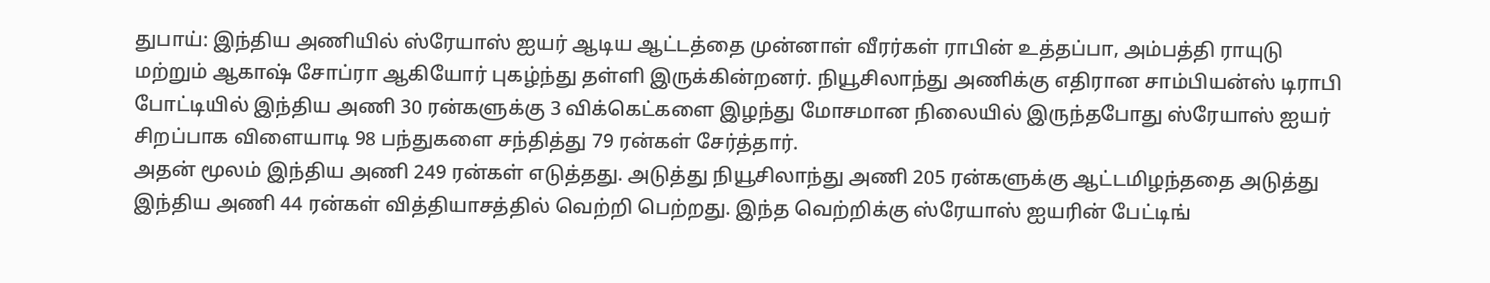துபாய்: இந்திய அணியில் ஸ்ரேயாஸ் ஐயர் ஆடிய ஆட்டத்தை முன்னாள் வீரர்கள் ராபின் உத்தப்பா, அம்பத்தி ராயுடு மற்றும் ஆகாஷ் சோப்ரா ஆகியோர் புகழ்ந்து தள்ளி இருக்கின்றனர். நியூசிலாந்து அணிக்கு எதிரான சாம்பியன்ஸ் டிராபி போட்டியில் இந்திய அணி 30 ரன்களுக்கு 3 விக்கெட்களை இழந்து மோசமான நிலையில் இருந்தபோது ஸ்ரேயாஸ் ஐயர் சிறப்பாக விளையாடி 98 பந்துகளை சந்தித்து 79 ரன்கள் சேர்த்தார்.
அதன் மூலம் இந்திய அணி 249 ரன்கள் எடுத்தது. அடுத்து நியூசிலாந்து அணி 205 ரன்களுக்கு ஆட்டமிழந்ததை அடுத்து இந்திய அணி 44 ரன்கள் வித்தியாசத்தில் வெற்றி பெற்றது. இந்த வெற்றிக்கு ஸ்ரேயாஸ் ஐயரின் பேட்டிங்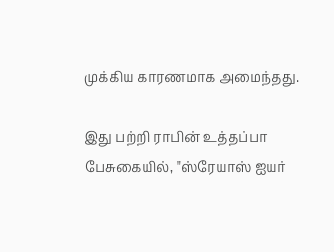முக்கிய காரணமாக அமைந்தது.

இது பற்றி ராபின் உத்தப்பா பேசுகையில், "ஸ்ரேயாஸ் ஐயர்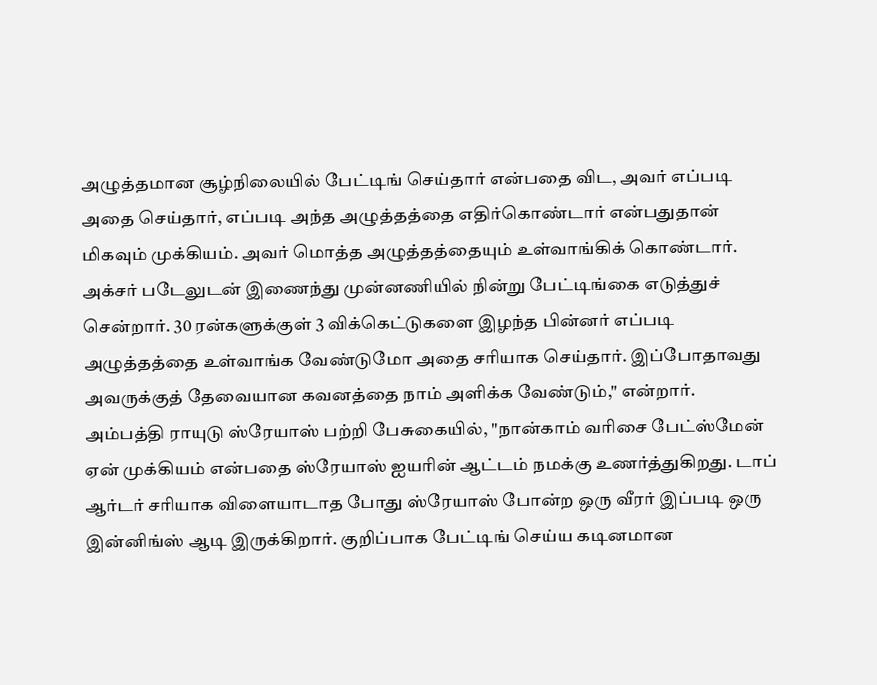அழுத்தமான சூழ்நிலையில் பேட்டிங் செய்தார் என்பதை விட, அவர் எப்படி அதை செய்தார், எப்படி அந்த அழுத்தத்தை எதிர்கொண்டார் என்பதுதான் மிகவும் முக்கியம். அவர் மொத்த அழுத்தத்தையும் உள்வாங்கிக் கொண்டார். அக்சர் படேலுடன் இணைந்து முன்னணியில் நின்று பேட்டிங்கை எடுத்துச் சென்றார். 30 ரன்களுக்குள் 3 விக்கெட்டுகளை இழந்த பின்னர் எப்படி அழுத்தத்தை உள்வாங்க வேண்டுமோ அதை சரியாக செய்தார். இப்போதாவது அவருக்குத் தேவையான கவனத்தை நாம் அளிக்க வேண்டும்," என்றார்.
அம்பத்தி ராயுடு ஸ்ரேயாஸ் பற்றி பேசுகையில், "நான்காம் வரிசை பேட்ஸ்மேன் ஏன் முக்கியம் என்பதை ஸ்ரேயாஸ் ஐயரின் ஆட்டம் நமக்கு உணர்த்துகிறது. டாப் ஆர்டர் சரியாக விளையாடாத போது ஸ்ரேயாஸ் போன்ற ஒரு வீரர் இப்படி ஒரு இன்னிங்ஸ் ஆடி இருக்கிறார். குறிப்பாக பேட்டிங் செய்ய கடினமான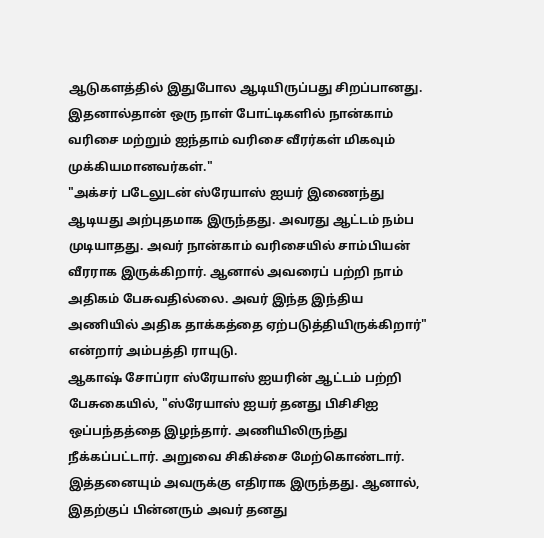ஆடுகளத்தில் இதுபோல ஆடியிருப்பது சிறப்பானது. இதனால்தான் ஒரு நாள் போட்டிகளில் நான்காம் வரிசை மற்றும் ஐந்தாம் வரிசை வீரர்கள் மிகவும் முக்கியமானவர்கள்."
"அக்சர் படேலுடன் ஸ்ரேயாஸ் ஐயர் இணைந்து ஆடியது அற்புதமாக இருந்தது. அவரது ஆட்டம் நம்ப முடியாதது. அவர் நான்காம் வரிசையில் சாம்பியன் வீரராக இருக்கிறார். ஆனால் அவரைப் பற்றி நாம் அதிகம் பேசுவதில்லை. அவர் இந்த இந்திய அணியில் அதிக தாக்கத்தை ஏற்படுத்தியிருக்கிறார்" என்றார் அம்பத்தி ராயுடு.
ஆகாஷ் சோப்ரா ஸ்ரேயாஸ் ஐயரின் ஆட்டம் பற்றி பேசுகையில், "ஸ்ரேயாஸ் ஐயர் தனது பிசிசிஐ ஒப்பந்தத்தை இழந்தார். அணியிலிருந்து நீக்கப்பட்டார். அறுவை சிகிச்சை மேற்கொண்டார். இத்தனையும் அவருக்கு எதிராக இருந்தது. ஆனால், இதற்குப் பின்னரும் அவர் தனது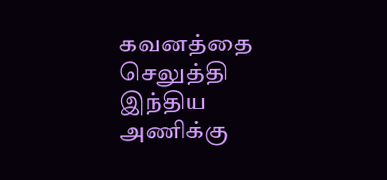கவனத்தை செலுத்தி இந்திய அணிக்கு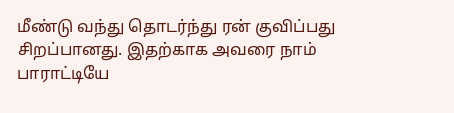மீண்டு வந்து தொடர்ந்து ரன் குவிப்பது சிறப்பானது. இதற்காக அவரை நாம் பாராட்டியே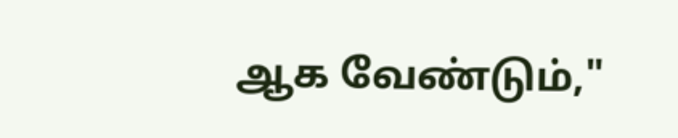ஆக வேண்டும்,"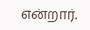என்றார்.